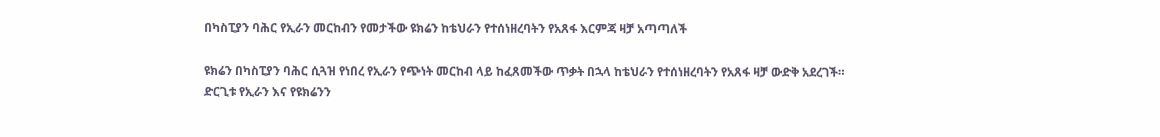በካስፒያን ባሕር የኢራን መርከብን የመታችው ዩክሬን ከቴህራን የተሰነዘረባትን የአጸፋ እርምጃ ዛቻ አጣጣለች

ዩክሬን በካስፒያን ባሕር ሲጓዝ የነበረ የኢራን የጭነት መርከብ ላይ ከፈጸመችው ጥቃት በኋላ ከቴህራን የተሰነዘረባትን የአጸፋ ዛቻ ውድቅ አደረገች።
ድርጊቱ የኢራን እና የዩክሬንን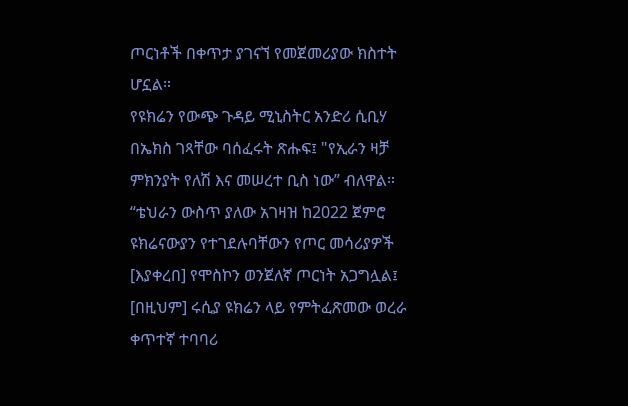ጦርነቶች በቀጥታ ያገናኘ የመጀመሪያው ክስተት ሆኗል።
የዩክሬን የውጭ ጉዳይ ሚኒስትር አንድሪ ሲቢሃ በኤክስ ገጻቸው ባሰፈሩት ጽሑፍ፤ "የኢራን ዛቻ ምክንያት የለሽ እና መሠረተ ቢስ ነው” ብለዋል።
“ቴህራን ውስጥ ያለው አገዛዝ ከ2022 ጀምሮ ዩክሬናውያን የተገደሉባቸውን የጦር መሳሪያዎች [እያቀረበ] የሞስኮን ወንጀለኛ ጦርነት አጋግሏል፤ [በዚህም] ሩሲያ ዩክሬን ላይ የምትፈጽመው ወረራ ቀጥተኛ ተባባሪ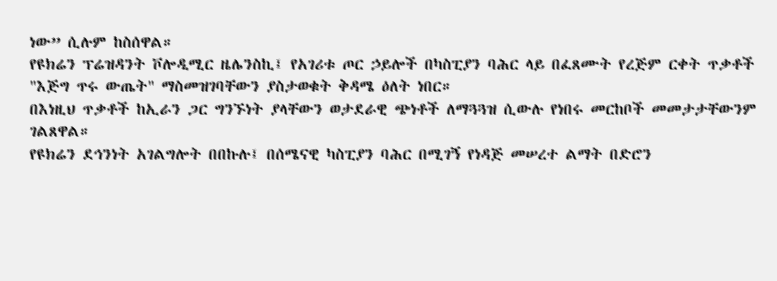ነው” ሲሉም ከስሰዋል።
የዩክሬን ፕሬዝዳንት ቮሎዲሚር ዜሌንስኪ፤ የአገሪቱ ጦር ኃይሎች በካስፒያን ባሕር ላይ በፈጸሙት የረጅም ርቀት ጥቃቶች "እጅግ ጥሩ ውጤት" ማስመዝገባቸውን ያስታወቁት ቅዳሜ ዕለት ነበር።
በእነዚህ ጥቃቶች ከኢራን ጋር ግንኙነት ያላቸውን ወታደራዊ ጭነቶች ለማጓጓዝ ሲውሉ የነበሩ መርከቦች መመታታቸውንም ገልጸዋል።
የዩክሬን ደኅንነት አገልግሎት በበኩሉ፤ በሰሜናዊ ካስፒያን ባሕር በሚገኝ የነዳጅ መሠረተ ልማት በድሮን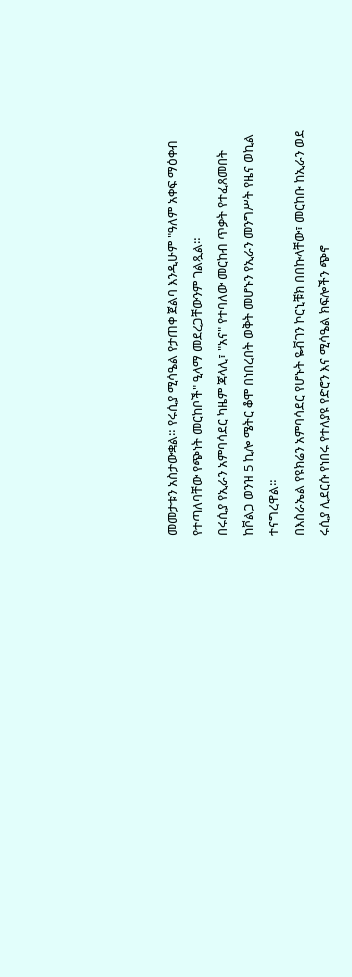መመታቱን አስታውቋል። የሩሲያ ሚሳዔል የታጠቀ ጀልባ እንዲሁም "ዓለም አቀፍ ማዕቀብ የተጣለባቸው የጭነት መርከቦች" ዒላማ መደረጋቸውንም ገልጿል።
በሩሲያ የኢራን አምባሳደር ካዜም ጃላሊ፣ "አና" የተባለው መርከብ ጥቃት የተፈጸመበት ከቮልጋ ወንዝ 5 ኪሎ ሜትር ቆሞ በነበረበት ወቅት መሆኑን የኢራን መንግሥት የዜና ወኪል ተናግረዋል።
በእስራኤል የዩክሬን አምባሳደር የሆኑት ዬቭገን ኮርኒቹክ በበኩላቸው፣ መርከቡ ከኢራን ወደ ሩሲያ ሊደርሱ የነበሩ የተለያዩ የድሮን እና ሚሳዔል ክፍሎችን ጭኖ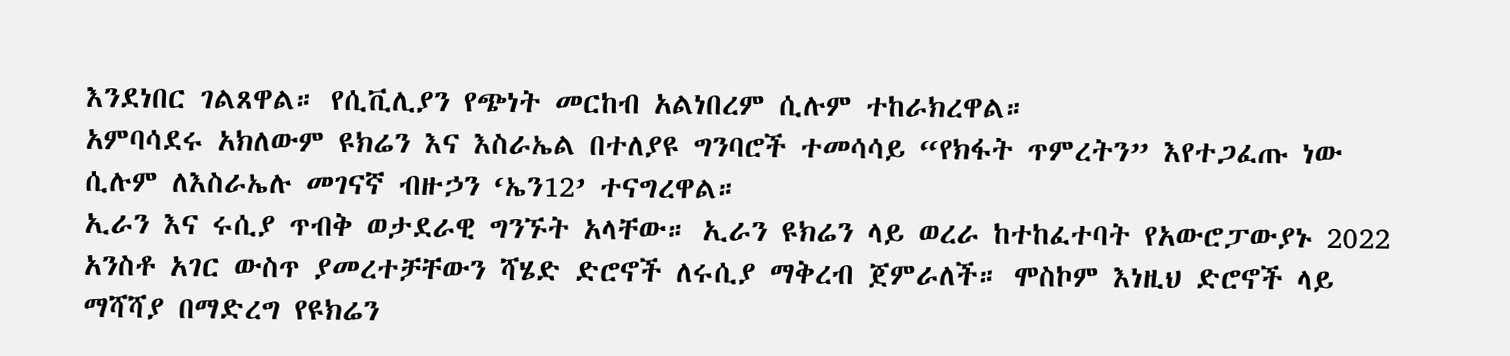እንደነበር ገልጸዋል። የሲቪሊያን የጭነት መርከብ አልነበረም ሲሉም ተከራክረዋል።
አምባሳደሩ አክለውም ዩክሬን እና እስራኤል በተለያዩ ግንባሮች ተመሳሳይ “የክፋት ጥምረትን” እየተጋፈጡ ነው ሲሉም ለእስራኤሉ መገናኛ ብዙኃን ‘ኤን12’ ተናግረዋል።
ኢራን እና ሩሲያ ጥብቅ ወታደራዊ ግንኙት አላቸው። ኢራን ዩክሬን ላይ ወረራ ከተከፈተባት የአውሮፓውያኑ 2022 አንስቶ አገር ውስጥ ያመረተቻቸውን ሻሄድ ድሮኖች ለሩሲያ ማቅረብ ጀምራለች። ሞስኮም እነዚህ ድሮኖች ላይ ማሻሻያ በማድረግ የዩክሬን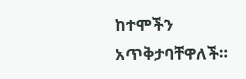ከተሞችን አጥቅታባቸዋለች።